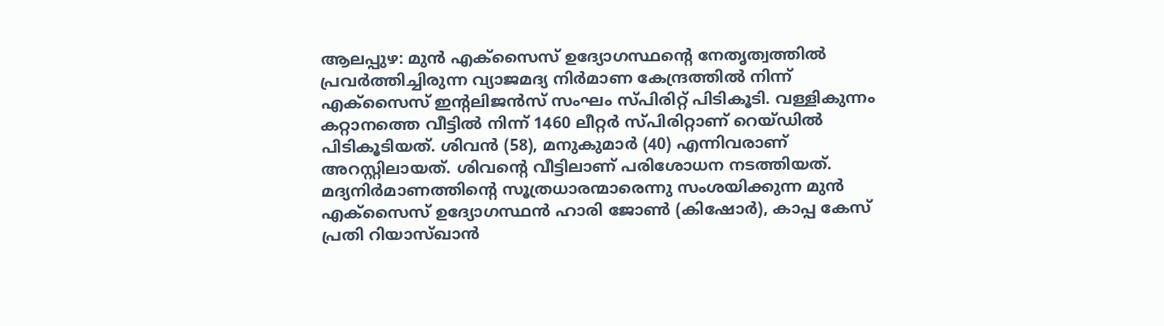ആലപ്പുഴ: മുൻ എക്സൈസ് ഉദ്യോഗസ്ഥന്റെ നേതൃത്വത്തിൽ പ്രവർത്തിച്ചിരുന്ന വ്യാജമദ്യ നിർമാണ കേന്ദ്രത്തിൽ നിന്ന് എക്സൈസ് ഇന്റലിജൻസ് സംഘം സ്പിരിറ്റ് പിടികൂടി. വള്ളികുന്നം കറ്റാനത്തെ വീട്ടിൽ നിന്ന് 1460 ലീറ്റർ സ്പിരിറ്റാണ് റെയ്ഡിൽ പിടികൂടിയത്. ശിവൻ (58), മനുകുമാർ (40) എന്നിവരാണ് അറസ്റ്റിലായത്. ശിവന്റെ വീട്ടിലാണ് പരിശോധന നടത്തിയത്. മദ്യനിർമാണത്തിന്റെ സൂത്രധാരന്മാരെന്നു സംശയിക്കുന്ന മുൻ എക്സൈസ് ഉദ്യോഗസ്ഥൻ ഹാരി ജോൺ (കിഷോർ), കാപ്പ കേസ് പ്രതി റിയാസ്ഖാൻ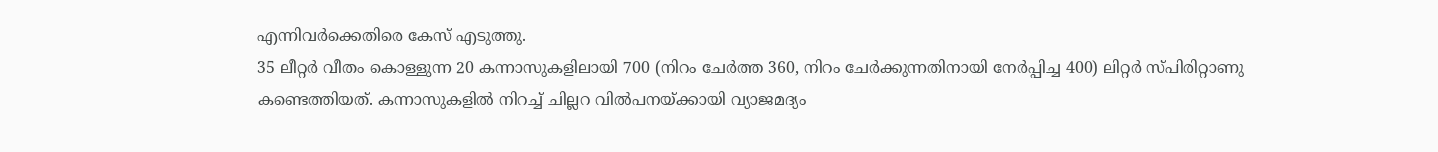എന്നിവർക്കെതിരെ കേസ് എടുത്തു.
35 ലീറ്റർ വീതം കൊള്ളുന്ന 20 കന്നാസുകളിലായി 700 (നിറം ചേർത്ത 360, നിറം ചേർക്കുന്നതിനായി നേർപ്പിച്ച 400) ലിറ്റർ സ്പിരിറ്റാണു കണ്ടെത്തിയത്. കന്നാസുകളിൽ നിറച്ച് ചില്ലറ വിൽപനയ്ക്കായി വ്യാജമദ്യം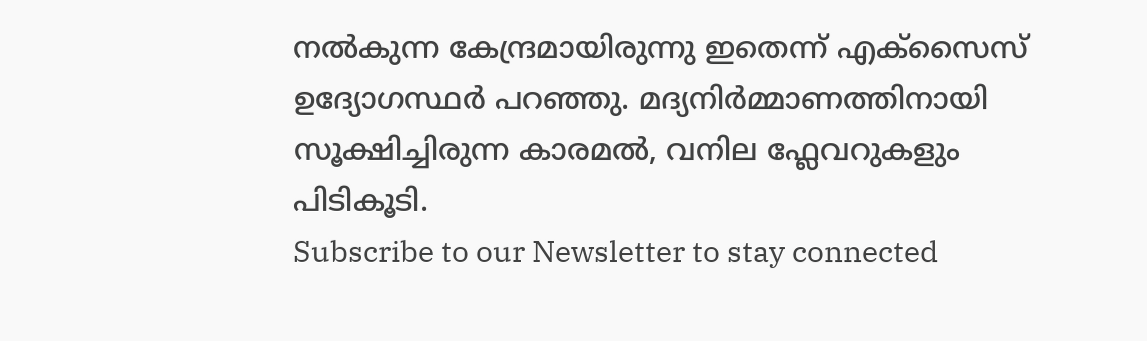നൽകുന്ന കേന്ദ്രമായിരുന്നു ഇതെന്ന് എക്സൈസ് ഉദ്യോഗസ്ഥർ പറഞ്ഞു. മദ്യനിർമ്മാണത്തിനായി സൂക്ഷിച്ചിരുന്ന കാരമൽ, വനില ഫ്ലേവറുകളും പിടികൂടി.
Subscribe to our Newsletter to stay connected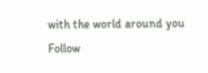with the world around you
Follow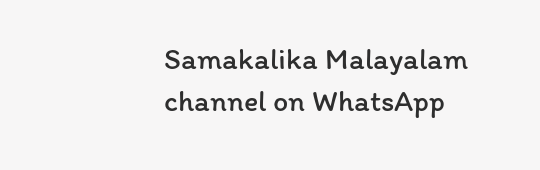Samakalika Malayalam channel on WhatsApp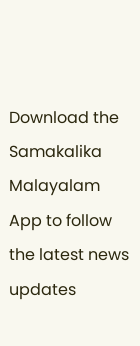Download the Samakalika Malayalam App to follow the latest news updates